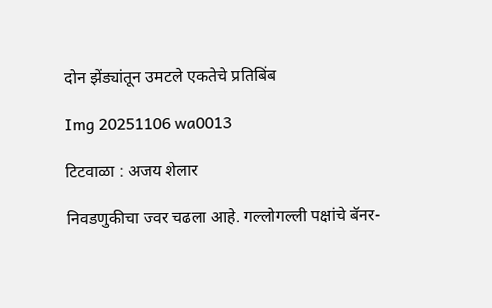दोन झेंड्यांतून उमटले एकतेचे प्रतिबिंब

Img 20251106 wa0013

टिटवाळा : अजय शेलार

निवडणुकीचा ज्वर चढला आहे. गल्लोगल्ली पक्षांचे बॅनर-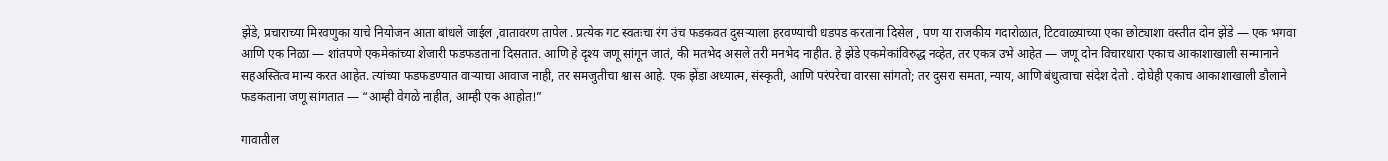झेंडे, प्रचाराच्या मिरवणुका याचे नियोजन आता बांधले जाईल ,वातावरण तापेल . प्रत्येक गट स्वतःचा रंग उंच फडकवत दुसऱ्याला हरवण्याची धडपड करताना दिसेल , पण या राजकीय गदारोळात, टिटवाळ्याच्या एका छोट्याशा वस्तीत दोन झेंडे — एक भगवा आणि एक निळा — शांतपणे एकमेकांच्या शेजारी फडफडताना दिसतात. आणि हे दृश्य जणू सांगून जातं, की मतभेद असले तरी मनभेद नाहीत. हे झेंडे एकमेकांविरुद्ध नव्हेत, तर एकत्र उभे आहेत — जणू दोन विचारधारा एकाच आकाशाखाली सन्मानाने सहअस्तित्व मान्य करत आहेत. त्यांच्या फडफडण्यात वाऱ्याचा आवाज नाही, तर समजुतीचा श्वास आहे. एक झेंडा अध्यात्म, संस्कृती, आणि परंपरेचा वारसा सांगतो; तर दुसरा समता, न्याय, आणि बंधुत्वाचा संदेश देतो . दोघेही एकाच आकाशाखाली डौलाने फडकताना जणू सांगतात — “आम्ही वेगळे नाहीत, आम्ही एक आहोत!”

गावातील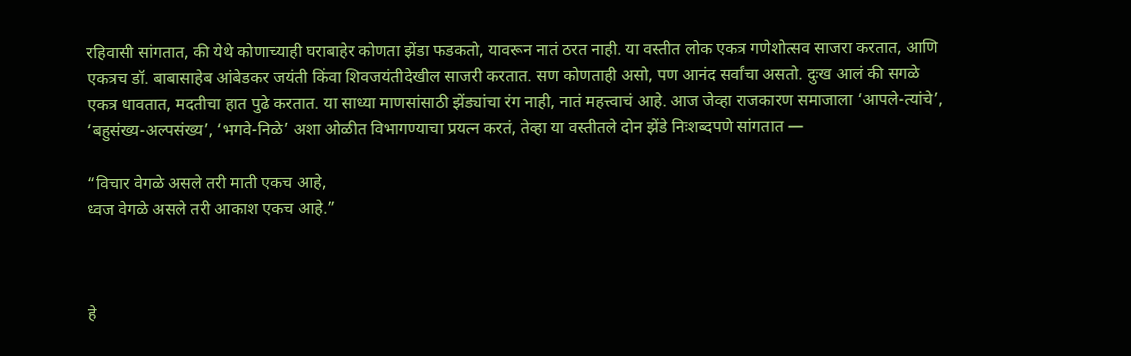रहिवासी सांगतात, की येथे कोणाच्याही घराबाहेर कोणता झेंडा फडकतो, यावरून नातं ठरत नाही. या वस्तीत लोक एकत्र गणेशोत्सव साजरा करतात, आणि एकत्रच डॉ. बाबासाहेब आंबेडकर जयंती किंवा शिवजयंतीदेखील साजरी करतात. सण कोणताही असो, पण आनंद सर्वांचा असतो. दुःख आलं की सगळे एकत्र धावतात, मदतीचा हात पुढे करतात. या साध्या माणसांसाठी झेंड्यांचा रंग नाही, नातं महत्त्वाचं आहे. आज जेव्हा राजकारण समाजाला ‘आपले-त्यांचे’, ‘बहुसंख्य-अल्पसंख्य’, ‘भगवे-निळे’ अशा ओळीत विभागण्याचा प्रयत्न करतं, तेव्हा या वस्तीतले दोन झेंडे निःशब्दपणे सांगतात —

“विचार वेगळे असले तरी माती एकच आहे,
ध्वज वेगळे असले तरी आकाश एकच आहे.”



हे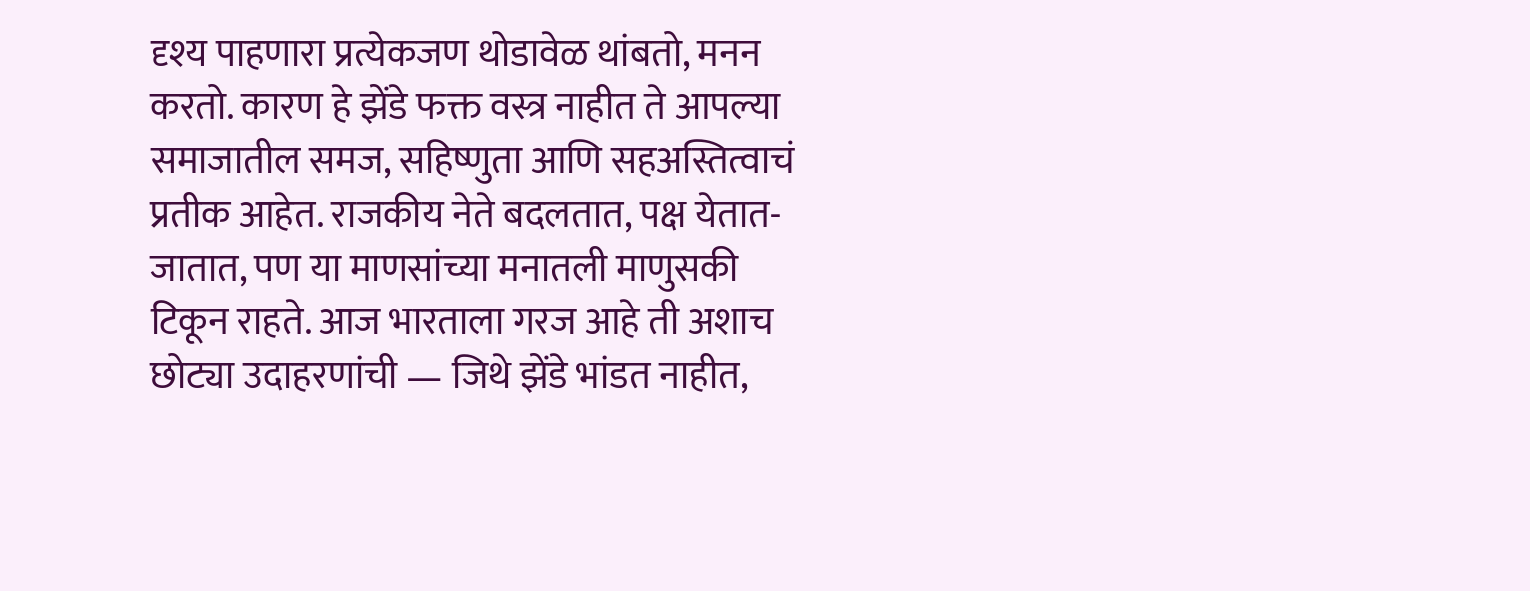दृश्य पाहणारा प्रत्येकजण थोडावेळ थांबतो, मनन करतो. कारण हे झेंडे फक्त वस्त्र नाहीत ते आपल्या समाजातील समज, सहिष्णुता आणि सहअस्तित्वाचं प्रतीक आहेत. राजकीय नेते बदलतात, पक्ष येतात-जातात, पण या माणसांच्या मनातली माणुसकी टिकून राहते. आज भारताला गरज आहे ती अशाच छोट्या उदाहरणांची — जिथे झेंडे भांडत नाहीत,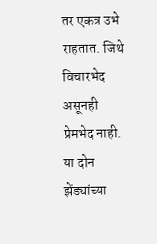तर एकत्र उभे राहतात. जिथे विचारभेद असूनही प्रेमभेद नाही. या दोन झेंड्यांच्या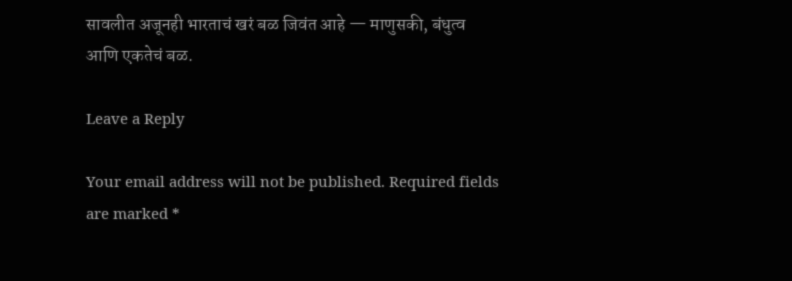सावलीत अजूनही भारताचं खरं बळ जिवंत आहे — माणुसकी, बंधुत्व आणि एकतेचं बळ.

Leave a Reply

Your email address will not be published. Required fields are marked *